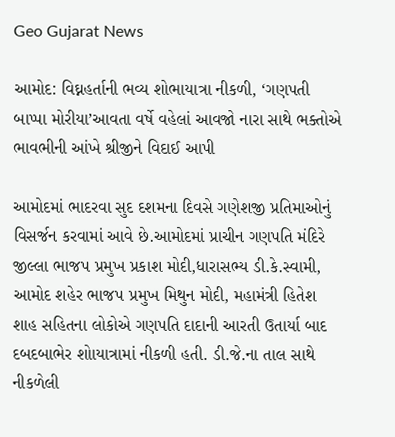Geo Gujarat News

આમોદ: વિઘ્નહર્તાની ભવ્ય શોભાયાત્રા નીકળી, ‘ગણપતી બાપ્પા મોરીયા’આવતા વર્ષે વહેલાં આવજો નારા સાથે ભક્તોએ ભાવભીની આંખે શ્રીજીને વિદાઈ આપી

આમોદમાં ભાદરવા સુદ દશમના દિવસે ગણેશજી પ્રતિમાઓનું વિસર્જન કરવામાં આવે છે.આમોદમાં પ્રાચીન ગણપતિ મંદિરે જીલ્લા ભાજપ પ્રમુખ પ્રકાશ મોદી,ધારાસભ્ય ડી.કે.સ્વામી, આમોદ શહેર ભાજપ પ્રમુખ મિથુન મોદી, મહામંત્રી હિતેશ શાહ સહિતના લોકોએ ગણપતિ દાદાની આરતી ઉતાર્યા બાદ દબદબાભેર શોાયાત્રામાં નીકળી હતી. ડી.જે.ના તાલ સાથે નીકળેલી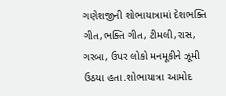ગણેશજીની શોભાયાત્રામાં દેશભક્તિ ગીત,ભક્તિ ગીત, ટીમલી,રાસ, ગરબા, ઉપર લોકો મનમૂકીને ઝૂમી ઉઠયા હતા.શોભાયાત્રા આમોદ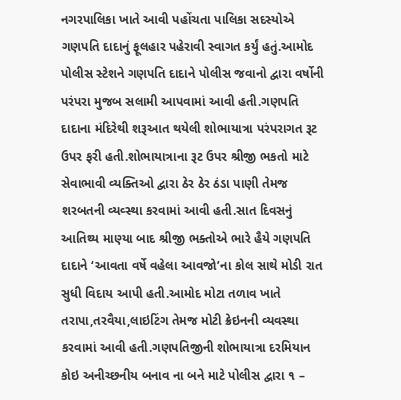નગરપાલિકા ખાતે આવી પહોંચતા પાલિકા સદસ્યોએ ગણપતિ દાદાનું ફૂલહાર પહેરાવી સ્વાગત કર્યું હતું.આમોદ પોલીસ સ્ટેશને ગણપતિ દાદાને પોલીસ જવાનો દ્વારા વર્ષોની પરંપરા મુજબ સલામી આપવામાં આવી હતી.ગણપતિ દાદાના મંદિરેથી શરૂઆત થયેલી શોભાયાત્રા પરંપરાગત રૂટ ઉપર ફરી હતી.શોભાયાત્રાના રૂટ ઉપર શ્રીજી ભકતો માટે સેવાભાવી વ્યક્તિઓ દ્વારા ઠેર ઠેર ઠંડા પાણી તેમજ શરબતની વ્યવ્સ્થા કરવામાં આવી હતી.સાત દિવસનું આતિથ્ય માણ્યા બાદ શ્રીજી ભક્તોએ ભારે હૈયે ગણપતિ દાદાને ‘આવતા વર્ષે વહેલા આવજો’ના કોલ સાથે મોડી રાત સુધી વિદાય આપી હતી.આમોદ મોટા તળાવ ખાતે તરાપા,તરવૈયા,લાઇટિંગ તેમજ મોટી ક્રેઇનની વ્યવસ્થા કરવામાં આવી હતી.ગણપતિજીની શોભાયાત્રા દરમિયાન કોઇ અનીચ્છનીય બનાવ ના બને માટે પોલીસ દ્વારા ૧ –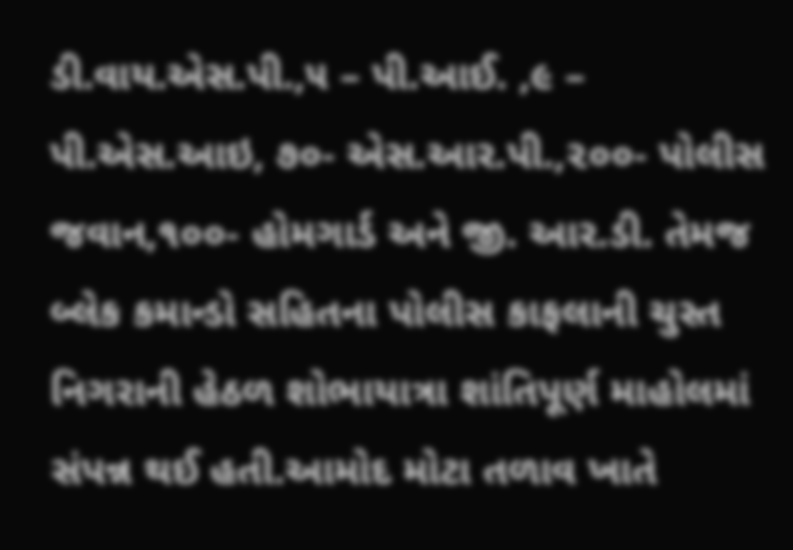ડી.વાય.એસ.પી.,૫ – પી.આઈ. ,૯ – પી.એસ.આઇ, ૭૦- એસ.આર.પી.,૨૦૦- પોલીસ જવાન,૧૦૦- હોમગાર્ડ અને જી. આર.ડી. તેમજ બ્લેક કમાન્ડો સહિતના પોલીસ કાફલાની ચુસ્ત નિગરાની હેઠળ શોભાયાત્રા શાંતિપૂર્ણ માહોલમાં સંપન્ન થઈ હતી.આમોદ મોટા તળાવ ખાતે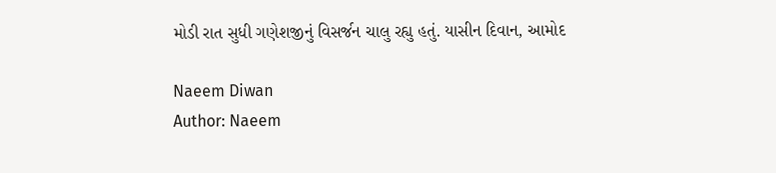મોડી રાત સુધી ગણેશજીનું વિસર્જન ચાલુ રહ્યુ હતું. યાસીન દિવાન, આમોદ

Naeem Diwan
Author: Naeem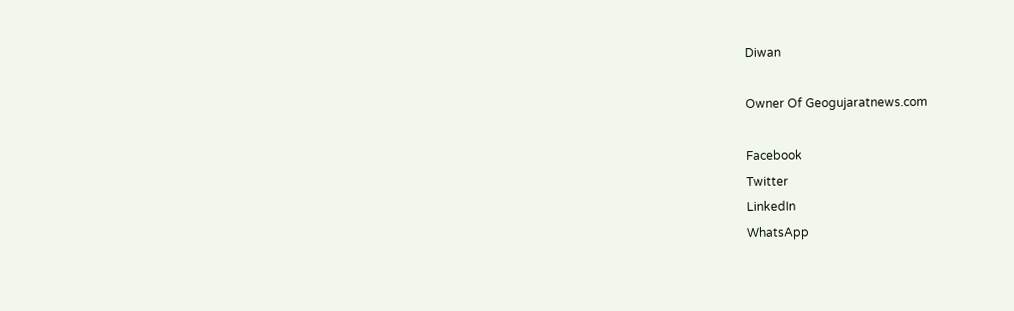Diwan

Owner Of Geogujaratnews.com

Facebook
Twitter
LinkedIn
WhatsApp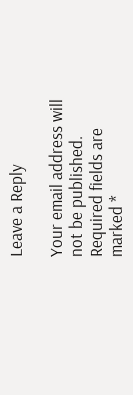Leave a Reply

Your email address will not be published. Required fields are marked *